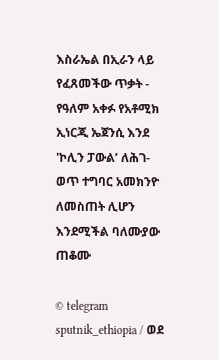እስራኤል በኢራን ላይ የፈጸመችው ጥቃት - የዓለም አቀፉ የአቶሚክ ኢነርጂ ኤጀንሲ እንደ 'ኮሊን ፓውል’ ለሕገ-ወጥ ተግባር አመክንዮ ለመስጠት ሊሆን እንደሚችል ባለሙያው ጠቆሙ

© telegram sputnik_ethiopia / ወደ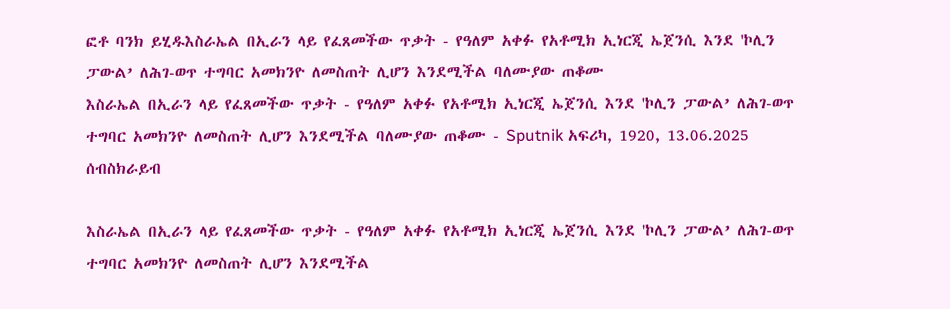ፎቶ ባንክ ይሂዱእስራኤል በኢራን ላይ የፈጸመችው ጥቃት - የዓለም አቀፉ የአቶሚክ ኢነርጂ ኤጀንሲ እንደ 'ኮሊን ፓውል’ ለሕገ-ወጥ ተግባር አመክንዮ ለመስጠት ሊሆን እንደሚችል ባለሙያው ጠቆሙ
እስራኤል በኢራን ላይ የፈጸመችው ጥቃት - የዓለም አቀፉ የአቶሚክ ኢነርጂ ኤጀንሲ እንደ 'ኮሊን ፓውል’ ለሕገ-ወጥ ተግባር አመክንዮ ለመስጠት ሊሆን እንደሚችል ባለሙያው ጠቆሙ - Sputnik አፍሪካ, 1920, 13.06.2025
ሰብስክራይብ

እስራኤል በኢራን ላይ የፈጸመችው ጥቃት - የዓለም አቀፉ የአቶሚክ ኢነርጂ ኤጀንሲ እንደ 'ኮሊን ፓውል’ ለሕገ-ወጥ ተግባር አመክንዮ ለመስጠት ሊሆን እንደሚችል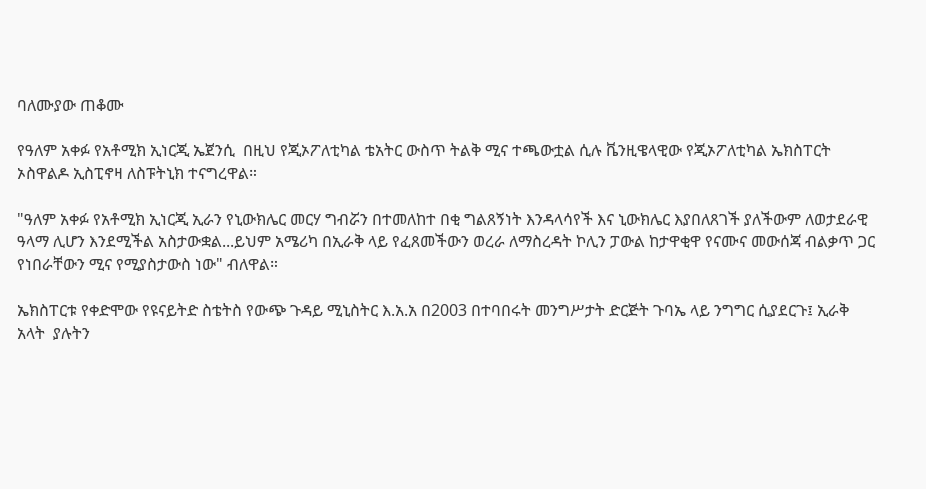ባለሙያው ጠቆሙ

የዓለም አቀፉ የአቶሚክ ኢነርጂ ኤጀንሲ  በዚህ የጂኦፖለቲካል ቴአትር ውስጥ ትልቅ ሚና ተጫውቷል ሲሉ ቬንዚዌላዊው የጂኦፖለቲካል ኤክስፐርት ኦስዋልዶ ኢስፒኖዛ ለስፑትኒክ ተናግረዋል።

"ዓለም አቀፉ የአቶሚክ ኢነርጂ ኢራን የኒውክሌር መርሃ ግብሯን በተመለከተ በቂ ግልጸኝነት እንዳላሳየች እና ኒውክሌር እያበለጸገች ያለችውም ለወታደራዊ ዓላማ ሊሆን እንደሚችል አስታውቋል...ይህም አሜሪካ በኢራቅ ላይ የፈጸመችውን ወረራ ለማስረዳት ኮሊን ፓውል ከታዋቂዋ የናሙና መውሰጃ ብልቃጥ ጋር የነበራቸውን ሚና የሚያስታውስ ነው" ብለዋል።

ኤክስፐርቱ የቀድሞው የዩናይትድ ስቴትስ የውጭ ጉዳይ ሚኒስትር እ.አ.አ በ2003 በተባበሩት መንግሥታት ድርጅት ጉባኤ ላይ ንግግር ሲያደርጉ፤ ኢራቅ አላት  ያሉትን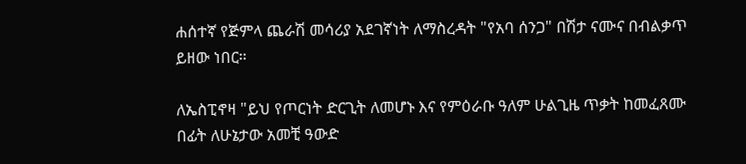ሐሰተኛ የጅምላ ጨራሽ መሳሪያ አደገኛነት ለማስረዳት "የአባ ሰንጋ" በሽታ ናሙና በብልቃጥ ይዘው ነበር።

ለኤስፒኖዛ "ይህ የጦርነት ድርጊት ለመሆኑ እና የምዕራቡ ዓለም ሁልጊዜ ጥቃት ከመፈጸሙ በፊት ለሁኔታው አመቺ ዓውድ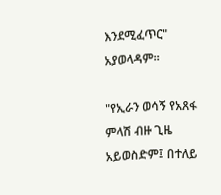እንደሚፈጥር" አያወላዳም።

"የኢራን ወሳኝ የአጸፋ ምላሽ ብዙ ጊዜ አይወስድም፤ በተለይ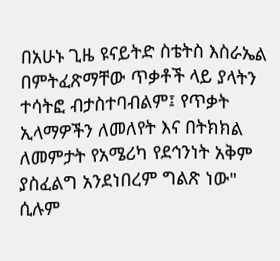በአሁኑ ጊዜ ዩናይትድ ስቴትስ እስራኤል በምትፈጽማቸው ጥቃቶች ላይ ያላትን ተሳትፎ ብታስተባብልም፤ የጥቃት ኢላማዎችን ለመለየት እና በትክክል ለመምታት የአሜሪካ የደኅንነት አቅም ያስፈልግ አንደነበረም ግልጽ ነው" ሲሉም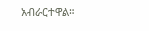አብራርተዋል።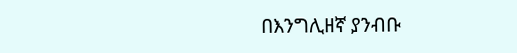በእንግሊዘኛ ያንብቡ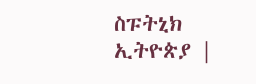ስፑትኒክ ኢትዮጵያ |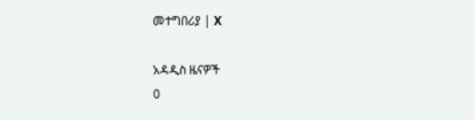መተግበሪያ | X

አዳዲስ ዜናዎች
0